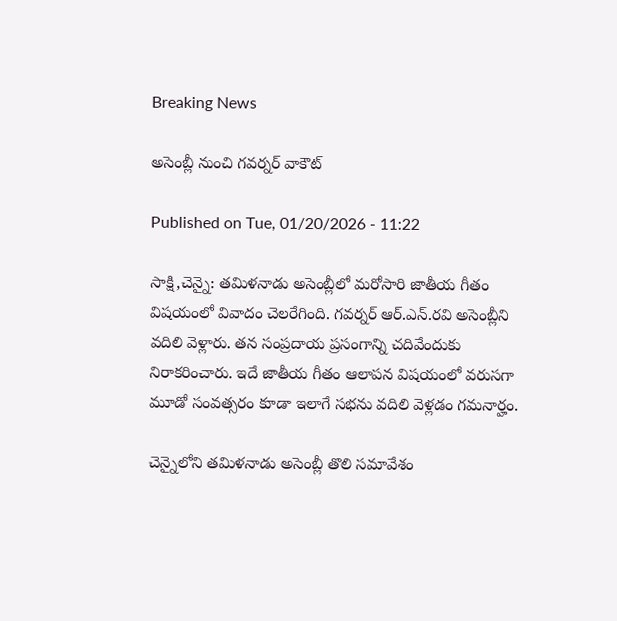Breaking News

అసెంబ్లీ నుంచి గవర్నర్‌ వాకౌట్‌

Published on Tue, 01/20/2026 - 11:22

సాక్షి,చెన్నై: తమిళనాడు అసెంబ్లీలో మరోసారి జాతీయ గీతం విషయంలో వివాదం చెలరేగింది. గవర్నర్ ఆర్‌.ఎన్‌.రవి అసెంబ్లీని వదిలి వెళ్లారు. తన సంప్రదాయ ప్రసంగాన్ని చదివేందుకు నిరాకరించారు. ఇదే జాతీయ గీతం ఆలాపన విషయంలో వరుసగా మూడో సంవత్సరం కూడా ఇలాగే సభను వదిలి వెళ్లడం గమనార్హం.

చెన్నైలోని తమిళనాడు అసెంబ్లీ తొలి సమావేశం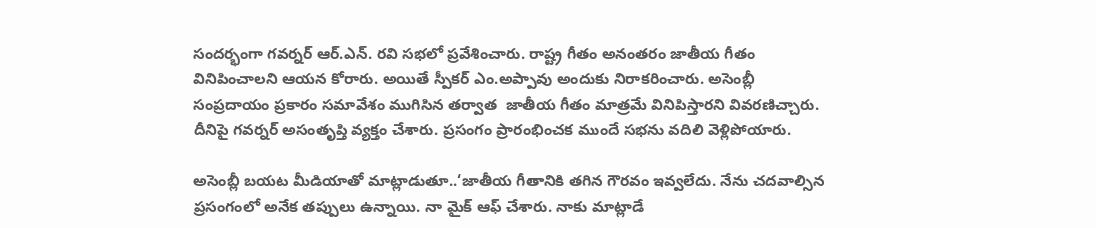సందర్భంగా గవర్నర్ ఆర్‌.ఎన్‌. రవి సభలో ప్రవేశించారు. రాష్ట్ర గీతం అనంతరం జాతీయ గీతం వినిపించాలని ఆయన కోరారు. అయితే స్పీకర్ ఎం.అప్పావు అందుకు నిరాకరించారు. అసెంబ్లీ సంప్రదాయం ప్రకారం సమావేశం ముగిసిన తర్వాత  జాతీయ గీతం మాత్రమే వినిపిస్తారని వివరణిచ్చారు. దీనిపై గవర్నర్ అసంతృప్తి వ్యక్తం చేశారు. ప్రసంగం ప్రారంభించక ముందే సభను వదిలి వెళ్లిపోయారు.

అసెంబ్లీ బయట మీడియాతో మాట్లాడుతూ..‘జాతీయ గీతానికి తగిన గౌరవం ఇవ్వలేదు. నేను చదవాల్సిన ప్రసంగంలో అనేక తప్పులు ఉన్నాయి. నా మైక్ ఆఫ్ చేశారు. నాకు మాట్లాడే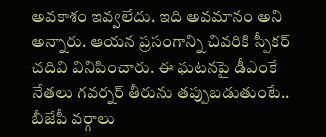అవకాశం ఇవ్వలేదు. ఇది అవమానం అని అన్నారు. ఆయన ప్రసంగాన్ని చివరికి స్పీకర్ చదివి వినిపించారు. ఈ ఘటనపై డీఎంకే నేతలు గవర్నర్ తీరును తప్పుబడుతుంటే.. బీజేపీ వర్గాలు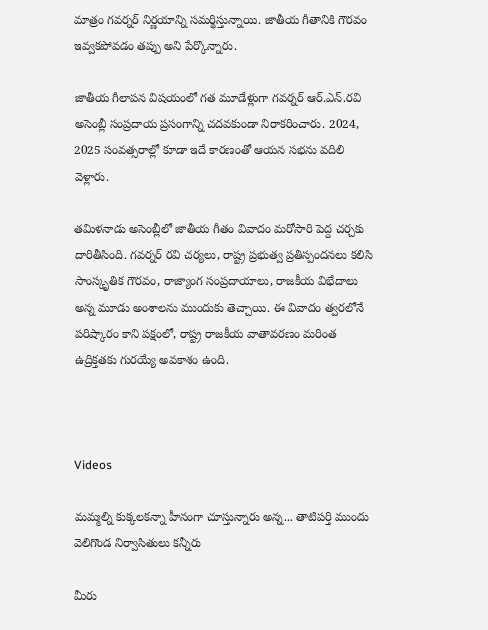మాత్రం గవర్నర్ నిర్ణయాన్ని సమర్థిస్తున్నాయి. జాతీయ గీతానికి గౌరవం ఇవ్వకపోవడం తప్పు అని పేర్కొన్నారు.

జాతీయ గీలాపన విషయంలో గత మూడేళ్లుగా గవర్నర్ ఆర్‌.ఎన్‌.రవి అసెంబ్లీ సంప్రదాయ ప్రసంగాన్ని చదవకుండా నిరాకరించారు. 2024, 2025 సంవత్సరాల్లో కూడా ఇదే కారణంతో ఆయన సభను వదిలి వెళ్లారు.

తమిళనాడు అసెంబ్లీలో జాతీయ గీతం వివాదం మరోసారి పెద్ద చర్చకు దారితీసింది. గవర్నర్ రవి చర్యలు, రాష్ట్ర ప్రభుత్వ ప్రతిస్పందనలు కలిసి సాంస్కృతిక గౌరవం, రాజ్యాంగ సంప్రదాయాలు, రాజకీయ విభేదాలు అన్న మూడు అంశాలను ముందుకు తెచ్చాయి. ఈ వివాదం త్వరలోనే పరిష్కారం కాని పక్షంలో, రాష్ట్ర రాజకీయ వాతావరణం మరింత ఉద్రిక్తతకు గురయ్యే అవకాశం ఉంది.



Videos

మమ్మల్ని కుక్కలకన్నా హీనంగా చూస్తున్నారు అన్న... తాటిపర్తి ముందు వెలిగొండ నిర్వాసితులు కన్నీరు

మీరు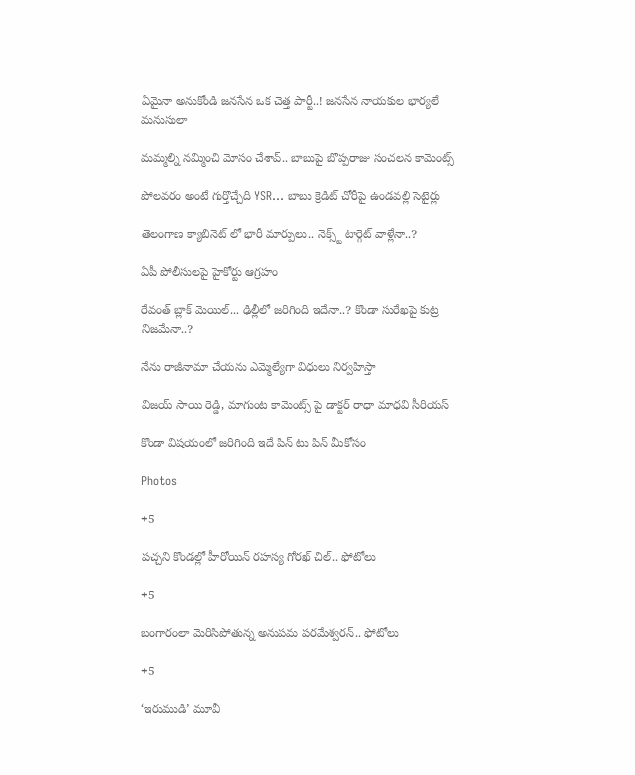ఏమైనా అనుకోండి జనసేన ఒక చెత్త పార్టీ..! జనసేన నాయకుల భార్యలే మనుసులా

మమ్మల్ని నమ్మించి మోసం చేశావ్.. బాబుపై బొప్పరాజు సంచలన కామెంట్స్

పోలవరం అంటే గుర్తొచ్చేది YSR... బాబు క్రెడిట్ చోరీపై ఉండవల్లి సెటైర్లు

తెలంగాణ క్యాబినెట్ లో భారీ మార్పులు.. నెక్స్ట్ టార్గెట్ వాళ్లేనా..?

ఏపీ పోలీసులపై హైకోర్టు ఆగ్రహం

రేవంత్ బ్లాక్ మెయిల్... ఢిల్లీలో జరిగింది ఇదేనా..? కొండా సురేఖపై కుట్ర నిజమేనా..?

నేను రాజీనామా చేయను ఎమ్మెల్యేగా విధులు నిర్వహిస్తా

విజయ్ సాయి రెడ్డి, మాగుంట కామెంట్స్ పై డాక్టర్ రాధా మాధవి సీరియస్

కొండా విషయంలో జరిగింది ఇదే పిన్ టు పిన్ మీకోసం

Photos

+5

పచ్చని కొండల్లో హీరోయిన్ రహస్య గోరఖ్ చిల్.. ఫోటోలు

+5

బంగారంలా మెరిసిపోతున్న అనుపమ పరమేశ్వరన్.. ఫోటోలు

+5

‘ఇరుముడి’ మూవీ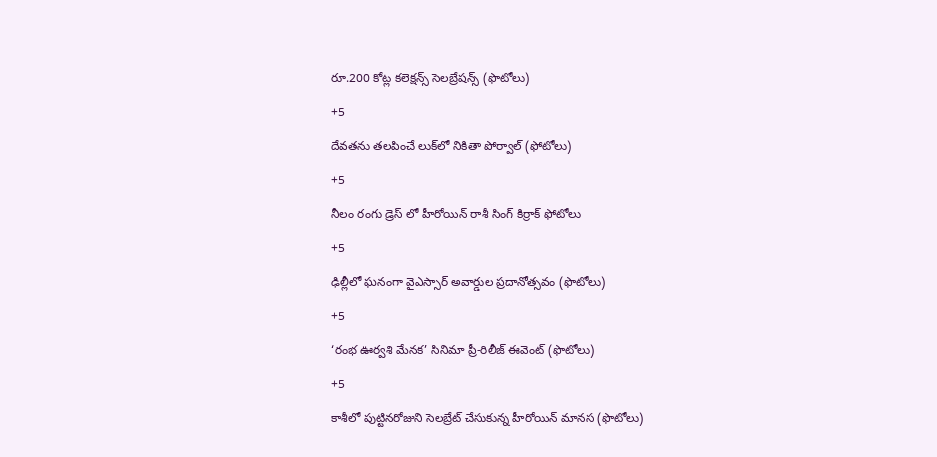రూ.200 కోట్ల కలెక్షన్స్ సెలబ్రేషన్స్ (ఫొటోలు)

+5

దేవతను తలపించే లుక్‌లో నికితా పోర్వాల్‌ (ఫోటోలు)

+5

నీలం రంగు డ్రెస్ లో హీరోయిన్ రాశీ సింగ్ కిర్రాక్ ఫోటోలు

+5

ఢిల్లీలో ఘనంగా వైఎస్సార్‌ అవార్డుల ప్రదానోత్సవం (ఫొటోలు)

+5

‘రంభ ఊర్వశి మేనక’ సినిమా ప్రీ-రిలీజ్ ఈవెంట్‌ (ఫొటోలు)

+5

కాశీలో పుట్టినరోజుని సెలబ్రేట్ చేసుకున్న హీరోయిన్ మానస (ఫొటోలు)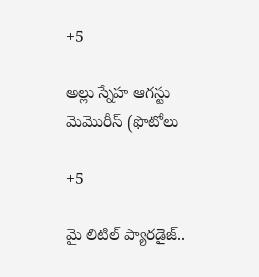+5

అల్లు స్నేహ ఆగస్టు మెమొరీస్ (ఫొటోలు

+5

మై లిటిల్ ప్యారడైజ్‌..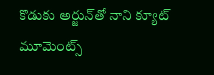కొడుకు అర్జున్‌తో నాని క్యూట్ మూమెంట్స్‌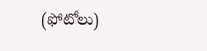(ఫోటోలు)